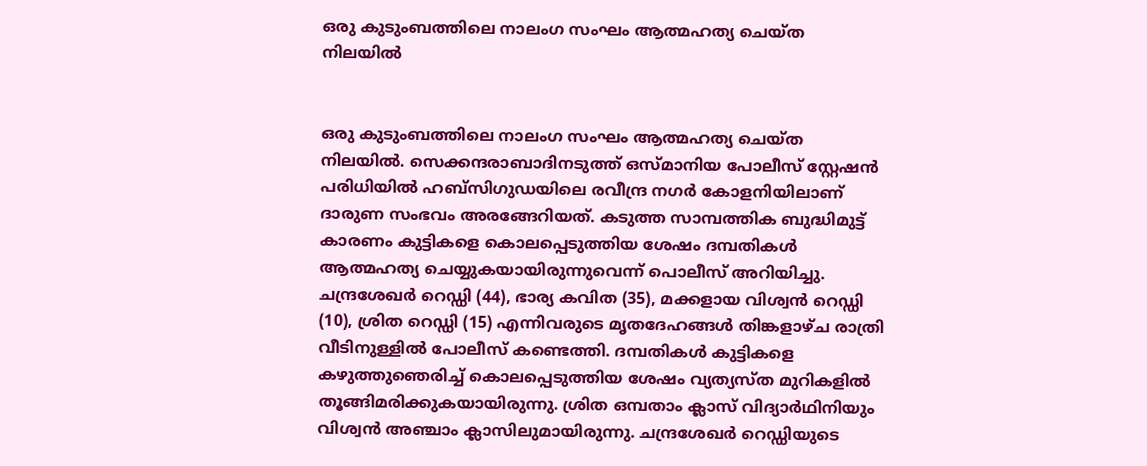ഒരു കുടുംബത്തിലെ നാലംഗ സംഘം ആത്മഹത്യ ചെയ്ത നിലയിൽ


ഒരു കുടുംബത്തിലെ നാലംഗ സംഘം ആത്മഹത്യ ചെയ്ത നിലയിൽ. സെക്കന്ദരാബാദിനടുത്ത് ഒസ്മാനിയ പോലീസ് സ്റ്റേഷൻ പരിധിയിൽ ഹബ്സിഗുഡയിലെ രവീന്ദ്ര നഗർ കോളനിയിലാണ് ദാരുണ സംഭവം അരങ്ങേറിയത്. കടുത്ത സാമ്പത്തിക ബുദ്ധിമുട്ട് കാരണം കുട്ടികളെ കൊലപ്പെടുത്തിയ ശേഷം ദമ്പതികൾ ആത്മഹത്യ ചെയ്യുകയായിരുന്നുവെന്ന് പൊലീസ് അറിയിച്ചു. ചന്ദ്രശേഖർ റെഡ്ഡി (44), ഭാര്യ കവിത (35), മക്കളായ വിശ്വൻ റെഡ്ഡി (10), ശ്രിത റെഡ്ഡി (15) എന്നിവരുടെ മൃതദേഹങ്ങൾ തിങ്കളാഴ്ച രാത്രി വീടിനുള്ളിൽ പോലീസ് കണ്ടെത്തി. ദമ്പതികൾ കുട്ടികളെ കഴുത്തുഞെരിച്ച് കൊലപ്പെടുത്തിയ ശേഷം വ്യത്യസ്ത മുറികളിൽ തൂങ്ങിമരിക്കുകയായിരുന്നു. ശ്രിത ഒമ്പതാം ക്ലാസ് വിദ്യാർഥിനിയും വിശ്വൻ അഞ്ചാം ക്ലാസിലുമായിരുന്നു. ചന്ദ്രശേഖർ റെഡ്ഡിയുടെ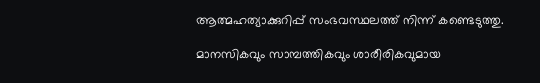ആത്മഹത്യാക്കുറിപ്പ് സംഭവസ്ഥലത്ത് നിന്ന് കണ്ടെടുത്തു.

മാനസികവും സാമ്പത്തികവും ശാരീരികവുമായ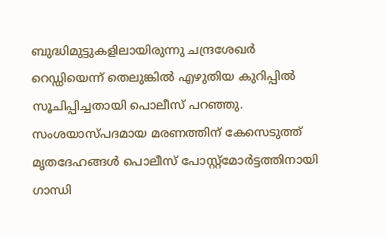ബുദ്ധിമുട്ടുകളിലായിരുന്നു ചന്ദ്രശേഖർ റെഡ്ഡിയെന്ന് തെലുങ്കിൽ എഴുതിയ കുറിപ്പിൽ സൂചിപ്പിച്ചതായി പൊലീസ് പറഞ്ഞു. സംശയാസ്പദമായ മരണത്തിന് കേസെടുത്ത് മൃതദേഹങ്ങൾ പൊലീസ് പോസ്റ്റ്‌മോർട്ടത്തിനായി ഗാന്ധി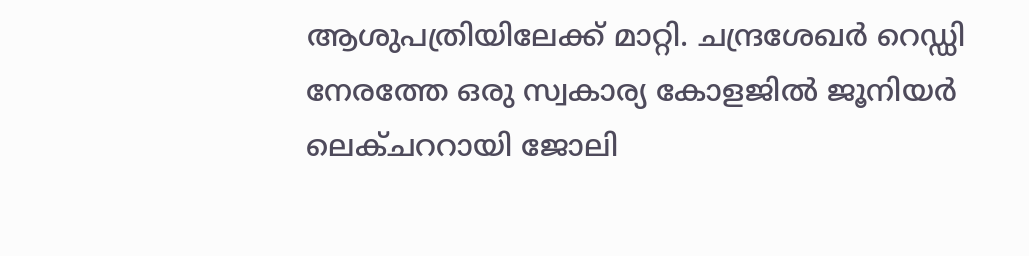ആശുപത്രിയിലേക്ക് മാറ്റി. ചന്ദ്രശേഖര്‍ റെഡ്ഡി നേരത്തേ ഒരു സ്വകാര്യ കോളജില്‍ ജൂനിയര്‍ ലെക്ചററായി ജോലി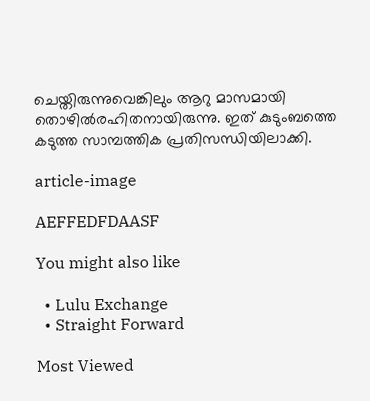ചെയ്തിരുന്നുവെങ്കിലും ആറു മാസമായി തൊഴില്‍രഹിതനായിരുന്നു. ഇത് കുടുംബത്തെ കടുത്ത സാമ്പത്തിക പ്രതിസന്ധിയിലാക്കി.

article-image

AEFFEDFDAASF

You might also like

  • Lulu Exchange
  • Straight Forward

Most Viewed